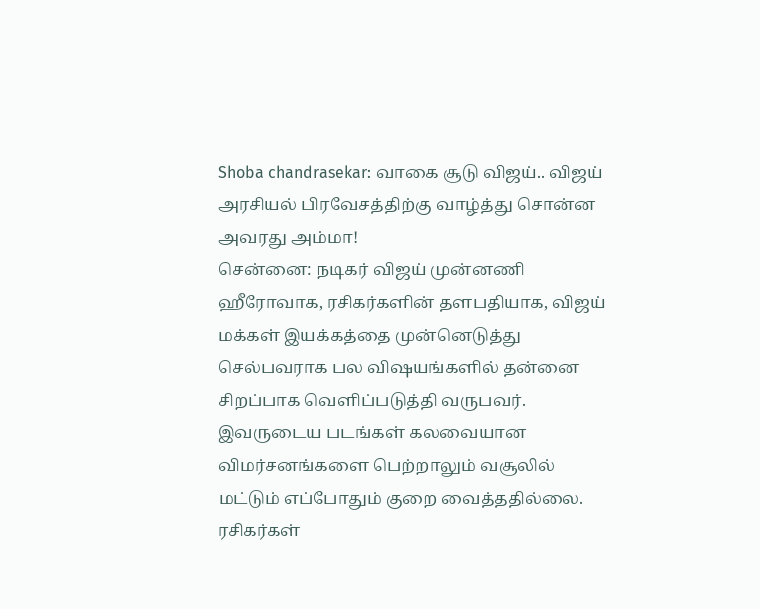Shoba chandrasekar: வாகை சூடு விஜய்.. விஜய் அரசியல் பிரவேசத்திற்கு வாழ்த்து சொன்ன அவரது அம்மா!
சென்னை: நடிகர் விஜய் முன்னணி ஹீரோவாக, ரசிகர்களின் தளபதியாக, விஜய் மக்கள் இயக்கத்தை முன்னெடுத்து செல்பவராக பல விஷயங்களில் தன்னை சிறப்பாக வெளிப்படுத்தி வருபவர். இவருடைய படங்கள் கலவையான விமர்சனங்களை பெற்றாலும் வசூலில் மட்டும் எப்போதும் குறை வைத்ததில்லை. ரசிகர்கள்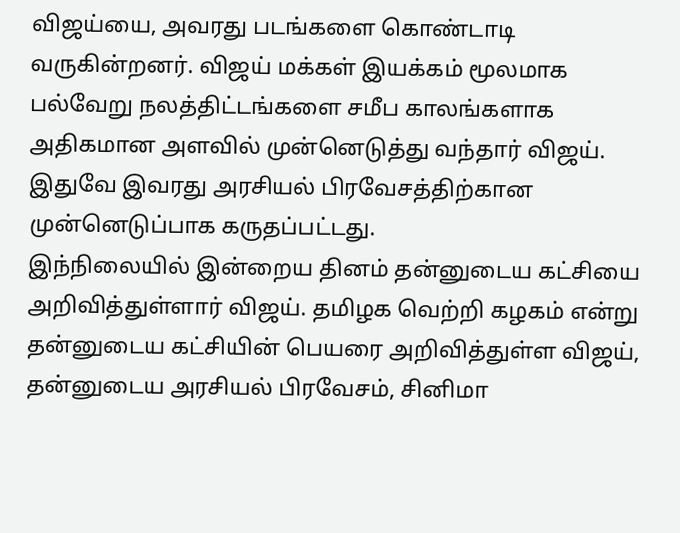விஜய்யை, அவரது படங்களை கொண்டாடி வருகின்றனர். விஜய் மக்கள் இயக்கம் மூலமாக பல்வேறு நலத்திட்டங்களை சமீப காலங்களாக அதிகமான அளவில் முன்னெடுத்து வந்தார் விஜய். இதுவே இவரது அரசியல் பிரவேசத்திற்கான முன்னெடுப்பாக கருதப்பட்டது.
இந்நிலையில் இன்றைய தினம் தன்னுடைய கட்சியை அறிவித்துள்ளார் விஜய். தமிழக வெற்றி கழகம் என்று தன்னுடைய கட்சியின் பெயரை அறிவித்துள்ள விஜய், தன்னுடைய அரசியல் பிரவேசம், சினிமா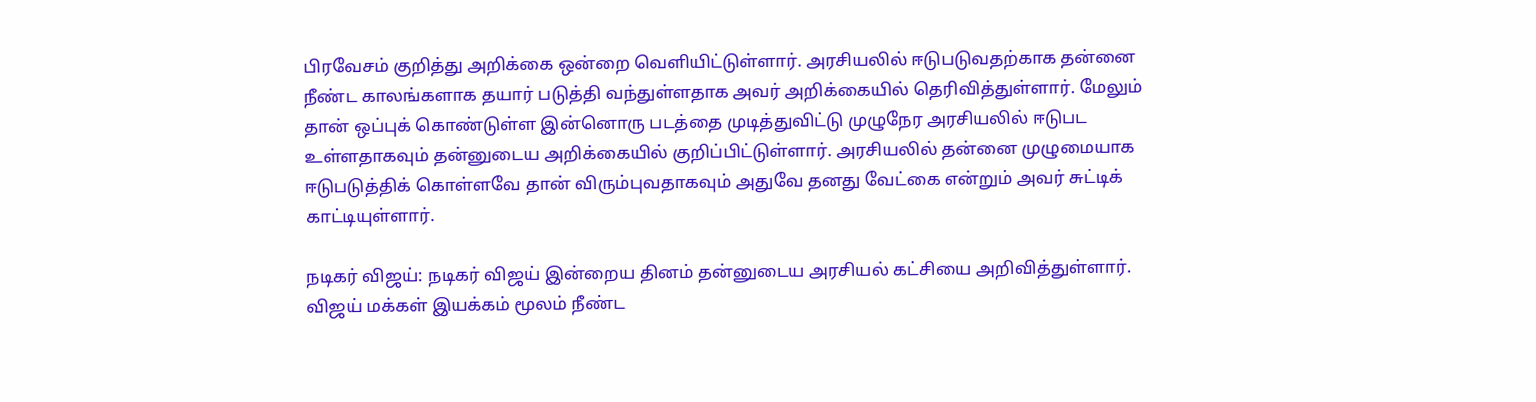பிரவேசம் குறித்து அறிக்கை ஒன்றை வெளியிட்டுள்ளார். அரசியலில் ஈடுபடுவதற்காக தன்னை நீண்ட காலங்களாக தயார் படுத்தி வந்துள்ளதாக அவர் அறிக்கையில் தெரிவித்துள்ளார். மேலும் தான் ஒப்புக் கொண்டுள்ள இன்னொரு படத்தை முடித்துவிட்டு முழுநேர அரசியலில் ஈடுபட உள்ளதாகவும் தன்னுடைய அறிக்கையில் குறிப்பிட்டுள்ளார். அரசியலில் தன்னை முழுமையாக ஈடுபடுத்திக் கொள்ளவே தான் விரும்புவதாகவும் அதுவே தனது வேட்கை என்றும் அவர் சுட்டிக் காட்டியுள்ளார்.

நடிகர் விஜய்: நடிகர் விஜய் இன்றைய தினம் தன்னுடைய அரசியல் கட்சியை அறிவித்துள்ளார். விஜய் மக்கள் இயக்கம் மூலம் நீண்ட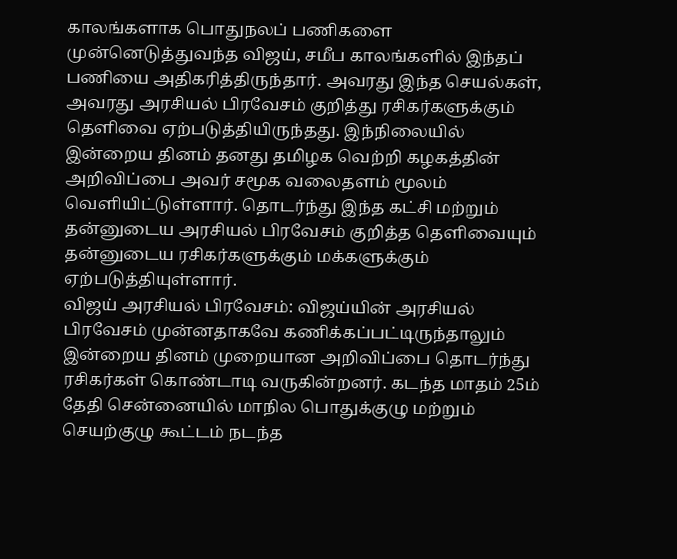காலங்களாக பொதுநலப் பணிகளை முன்னெடுத்துவந்த விஜய், சமீப காலங்களில் இந்தப் பணியை அதிகரித்திருந்தார். அவரது இந்த செயல்கள், அவரது அரசியல் பிரவேசம் குறித்து ரசிகர்களுக்கும் தெளிவை ஏற்படுத்தியிருந்தது. இந்நிலையில் இன்றைய தினம் தனது தமிழக வெற்றி கழகத்தின் அறிவிப்பை அவர் சமூக வலைதளம் மூலம் வெளியிட்டுள்ளார். தொடர்ந்து இந்த கட்சி மற்றும் தன்னுடைய அரசியல் பிரவேசம் குறித்த தெளிவையும் தன்னுடைய ரசிகர்களுக்கும் மக்களுக்கும் ஏற்படுத்தியுள்ளார்.
விஜய் அரசியல் பிரவேசம்: விஜய்யின் அரசியல் பிரவேசம் முன்னதாகவே கணிக்கப்பட்டிருந்தாலும் இன்றைய தினம் முறையான அறிவிப்பை தொடர்ந்து ரசிகர்கள் கொண்டாடி வருகின்றனர். கடந்த மாதம் 25ம் தேதி சென்னையில் மாநில பொதுக்குழு மற்றும் செயற்குழு கூட்டம் நடந்த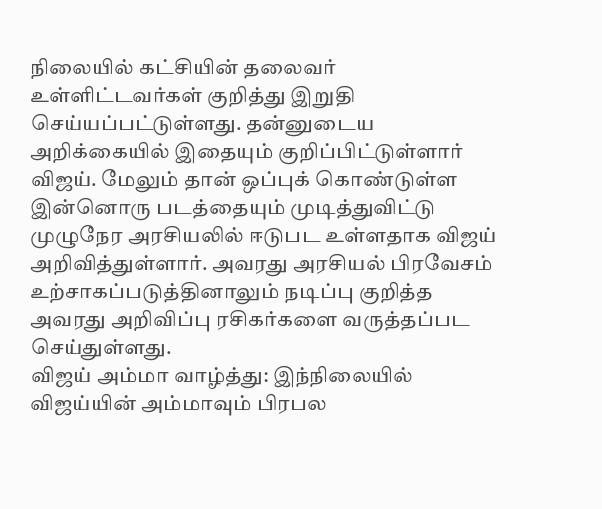நிலையில் கட்சியின் தலைவர் உள்ளிட்டவர்கள் குறித்து இறுதி செய்யப்பட்டுள்ளது. தன்னுடைய அறிக்கையில் இதையும் குறிப்பிட்டுள்ளார் விஜய். மேலும் தான் ஒப்புக் கொண்டுள்ள இன்னொரு படத்தையும் முடித்துவிட்டு முழுநேர அரசியலில் ஈடுபட உள்ளதாக விஜய் அறிவித்துள்ளார். அவரது அரசியல் பிரவேசம் உற்சாகப்படுத்தினாலும் நடிப்பு குறித்த அவரது அறிவிப்பு ரசிகர்களை வருத்தப்பட செய்துள்ளது.
விஜய் அம்மா வாழ்த்து: இந்நிலையில் விஜய்யின் அம்மாவும் பிரபல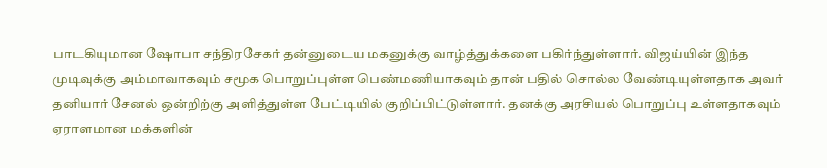பாடகியுமான ஷோபா சந்திரசேகர் தன்னுடைய மகனுக்கு வாழ்த்துக்களை பகிர்ந்துள்ளார். விஜய்யின் இந்த முடிவுக்கு அம்மாவாகவும் சமூக பொறுப்புள்ள பெண்மணியாகவும் தான் பதில் சொல்ல வேண்டியுள்ளதாக அவர் தனியார் சேனல் ஒன்றிற்கு அளித்துள்ள பேட்டியில் குறிப்பிட்டுள்ளார். தனக்கு அரசியல் பொறுப்பு உள்ளதாகவும் ஏராளமான மக்களின்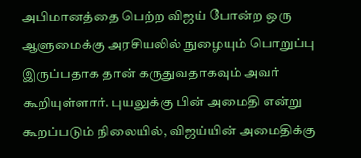அபிமானத்தை பெற்ற விஜய் போன்ற ஒரு ஆளுமைக்கு அரசியலில் நுழையும் பொறுப்பு இருப்பதாக தான் கருதுவதாகவும் அவர் கூறியுள்ளார். புயலுக்கு பின் அமைதி என்று கூறப்படும் நிலையில், விஜய்யின் அமைதிக்கு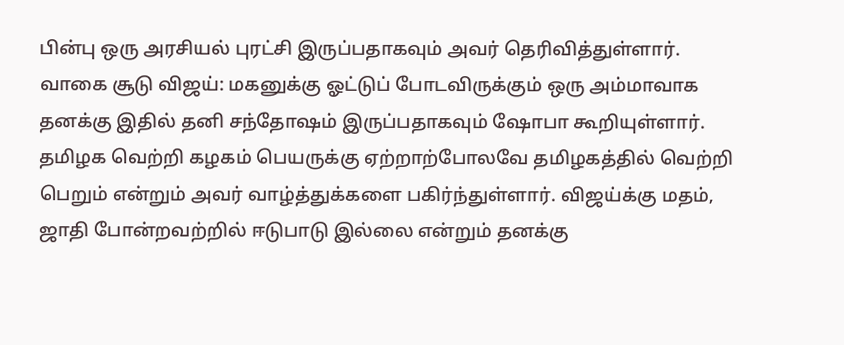பின்பு ஒரு அரசியல் புரட்சி இருப்பதாகவும் அவர் தெரிவித்துள்ளார்.
வாகை சூடு விஜய்: மகனுக்கு ஓட்டுப் போடவிருக்கும் ஒரு அம்மாவாக தனக்கு இதில் தனி சந்தோஷம் இருப்பதாகவும் ஷோபா கூறியுள்ளார். தமிழக வெற்றி கழகம் பெயருக்கு ஏற்றாற்போலவே தமிழகத்தில் வெற்றி பெறும் என்றும் அவர் வாழ்த்துக்களை பகிர்ந்துள்ளார். விஜய்க்கு மதம், ஜாதி போன்றவற்றில் ஈடுபாடு இல்லை என்றும் தனக்கு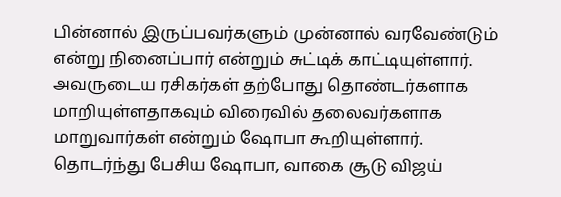பின்னால் இருப்பவர்களும் முன்னால் வரவேண்டும் என்று நினைப்பார் என்றும் சுட்டிக் காட்டியுள்ளார். அவருடைய ரசிகர்கள் தற்போது தொண்டர்களாக மாறியுள்ளதாகவும் விரைவில் தலைவர்களாக மாறுவார்கள் என்றும் ஷோபா கூறியுள்ளார். தொடர்ந்து பேசிய ஷோபா, வாகை சூடு விஜய்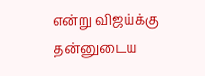என்று விஜய்க்கு தன்னுடைய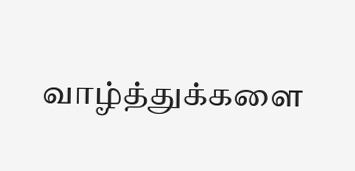வாழ்த்துக்களை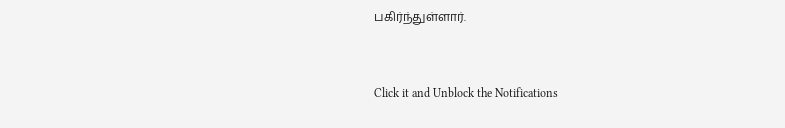பகிர்ந்துள்ளார்.


Click it and Unblock the Notifications